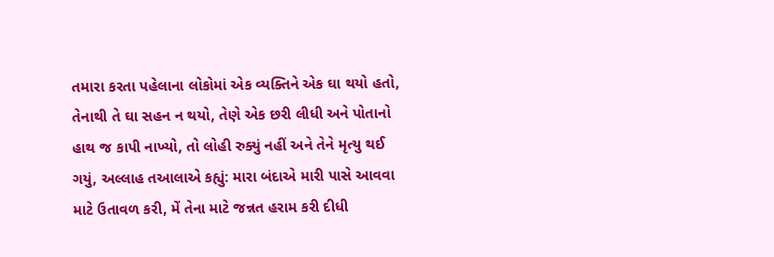તમારા કરતા પહેલાના લોકોમાં એક વ્યક્તિને એક ઘા થયો હતો, તેનાથી તે ઘા સહન ન થયો, તેણે એક છરી લીધી અને પોતાનો હાથ જ કાપી નાખ્યો, તો લોહી રુક્યું નહીં અને તેને મૃત્યુ થઈ ગયું, અલ્લાહ તઆલાએ કહ્યું: મારા બંદાએ મારી પાસે આવવા માટે ઉતાવળ કરી, મેં તેના માટે જન્નત હરામ કરી દીધી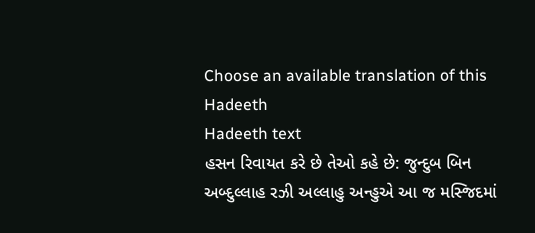Choose an available translation of this Hadeeth
Hadeeth text
હસન રિવાયત કરે છે તેઓ કહે છે: જુન્દુબ બિન અબ્દુલ્લાહ રઝી અલ્લાહુ અન્હુએ આ જ મસ્જિદમાં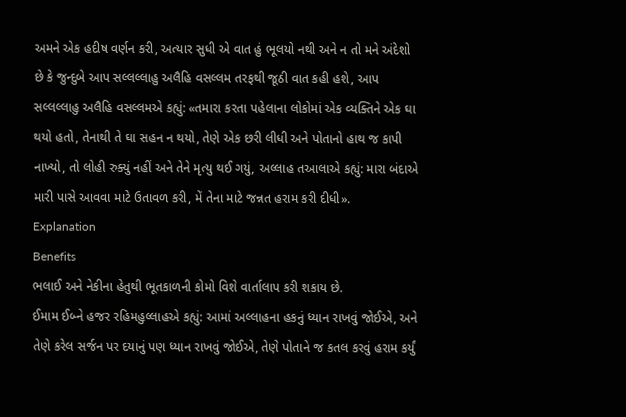અમને એક હદીષ વર્ણન કરી, અત્યાર સુધી એ વાત હું ભૂલયો નથી અને ન તો મને અંદેશો છે કે જુન્દુબે આપ સલ્લલ્લાહુ અલૈહિ વસલ્લમ તરફથી જૂઠી વાત કહી હશે, આપ સલ્લલ્લાહુ અલૈહિ વસલ્લમએ કહ્યું: «તમારા કરતા પહેલાના લોકોમાં એક વ્યક્તિને એક ઘા થયો હતો, તેનાથી તે ઘા સહન ન થયો, તેણે એક છરી લીધી અને પોતાનો હાથ જ કાપી નાખ્યો, તો લોહી રુક્યું નહીં અને તેને મૃત્યુ થઈ ગયું, અલ્લાહ તઆલાએ કહ્યું: મારા બંદાએ મારી પાસે આવવા માટે ઉતાવળ કરી, મેં તેના માટે જન્નત હરામ કરી દીધી».
Explanation
Benefits
ભલાઈ અને નેકીના હેતુથી ભૂતકાળની કોમો વિશે વાર્તાલાપ કરી શકાય છે.
ઈમામ ઈબ્ને હજર રહિમહુલ્લાહએ કહ્યું: આમાં અલ્લાહના હકનું ધ્યાન રાખવું જોઈએ, અને તેણે કરેલ સર્જન પર દયાનું પણ ધ્યાન રાખવું જોઈએ, તેણે પોતાને જ કતલ કરવું હરામ કર્યું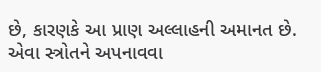છે, કારણકે આ પ્રાણ અલ્લાહની અમાનત છે.
એવા સ્ત્રોતને અપનાવવા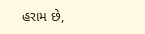હરામ છે,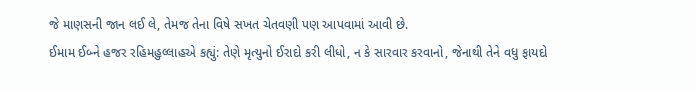જે માણસની જાન લઈ લે, તેમજ તેના વિષે સખત ચેતવણી પણ આપવામાં આવી છે.
ઈમામ ઈબ્ને હજર રહિમહુલ્લાહએ કહ્યું: તેણે મૃત્યુનો ઈરાદો કરી લીધો, ન કે સારવાર કરવાનો, જેનાથી તેને વધુ ફાયદો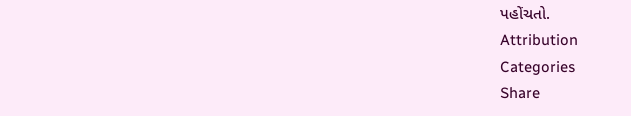પહોંચતો.
Attribution
Categories
Share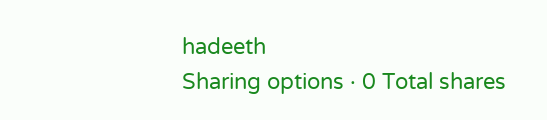hadeeth
Sharing options · 0 Total shares